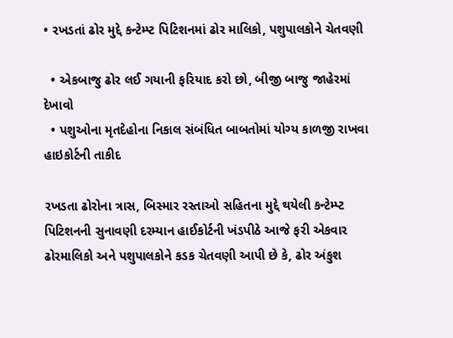• રખડતાં ઢોર મુદ્દે કન્ટેમ્પ્ટ પિટિશનમાં ઢોર માલિકો, પશુપાલકોને ચેતવણી

  • એકબાજુ ઢોર લઈ ગયાની ફરિયાદ કરો છો, બીજી બાજુ જાહેરમાં દેખાવો
  • પશુઓના મૃતદેહોના નિકાલ સંબંધિત બાબતોમાં યોગ્ય કાળજી રાખવા હાઇકોર્ટની તાકીદ

રખડતા ઢોરોના ત્રાસ, બિસ્માર રસ્તાઓ સહિતના મુદ્દે થયેલી કન્ટેમ્પ્ટ પિટિશનની સુનાવણી દરમ્યાન હાઈકોર્ટની ખંડપીઠે આજે ફરી એકવાર ઢોરમાલિકો અને પશુપાલકોને કડક ચેતવણી આપી છે કે, ઢોર અંકુશ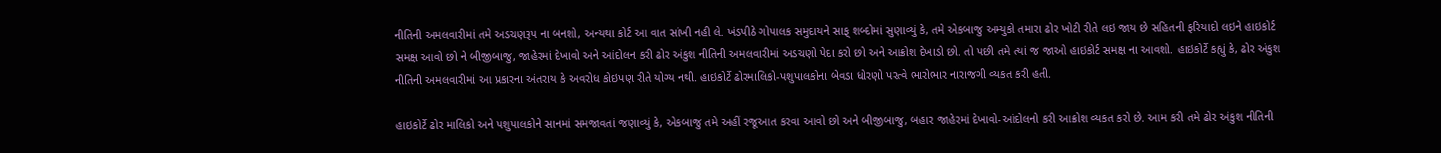નીતિની અમલવારીમાં તમે અડચણરૂપ ના બનશો, અન્યથા કોર્ટ આ વાત સાંખી નહી લે. ખંડપીઠે ગોપાલક સમુદાયને સાફ્ શબ્દોમાં સુણાવ્યું કે, તમે એકબાજુ અમ્યુકો તમારા ઢોર ખોટી રીતે લઇ જાય છે સહિતની ફરિયાદો લઇને હાઇકોર્ટ સમક્ષ આવો છો ને બીજીબાજુ, જાહેરમાં દેખાવો અને આંદોલન કરી ઢોર અંકુશ નીતિની અમલવારીમાં અડચણો પેદા કરો છો અને આક્રોશ દેખાડો છો. તો પછી તમે ત્યાં જ જાઓ હાઇકોર્ટ સમક્ષ ના આવશો. હાઇકોર્ટે કહ્યું કે, ઢોર અંકુશ નીતિની અમલવારીમાં આ પ્રકારના અંતરાય કે અવરોધ કોઇપણ રીતે યોગ્ય નથી. હાઇકોર્ટે ઢોરમાલિકો-પશુપાલકોના બેવડા ધોરણો પરત્વે ભારોભાર નારાજગી વ્યકત કરી હતી.

હાઇકોર્ટે ઢોર માલિકો અને પશુપાલકોને સાનમાં સમજાવતાં જણાવ્યું કે, એકબાજુ તમે અહીં રજૂઆત કરવા આવો છો અને બીજીબાજુ, બહાર જાહેરમાં દેખાવો-આંદોલનો કરી આક્રોશ વ્યકત કરો છે. આમ કરી તમે ઢોર અંકુશ નીતિની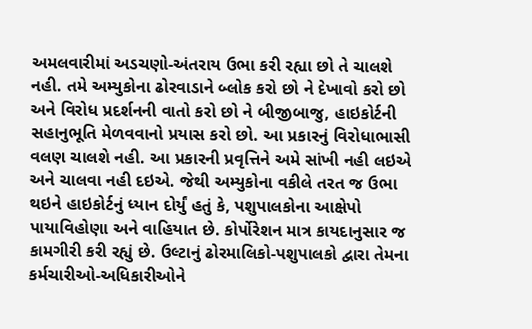અમલવારીમાં અડચણો-અંતરાય ઉભા કરી રહ્યા છો તે ચાલશે નહી. તમે અમ્યુકોના ઢોરવાડાને બ્લોક કરો છો ને દેખાવો કરો છો અને વિરોધ પ્રદર્શનની વાતો કરો છો ને બીજીબાજુ, હાઇકોર્ટની સહાનુભૂતિ મેળવવાનો પ્રયાસ કરો છો. આ પ્રકારનું વિરોધાભાસી વલણ ચાલશે નહી. આ પ્રકારની પ્રવૃત્તિને અમે સાંખી નહી લઇએ અને ચાલવા નહી દઇએ. જેથી અમ્યુકોના વકીલે તરત જ ઉભા થઇને હાઇકોર્ટનું ધ્યાન દોર્યું હતું કે, પશુપાલકોના આક્ષેપો પાયાવિહોણા અને વાહિયાત છે. કોર્પોરેશન માત્ર કાયદાનુસાર જ કામગીરી કરી રહ્યું છે. ઉલ્ટાનું ઢોરમાલિકો-પશુપાલકો દ્વારા તેમના કર્મચારીઓ-અધિકારીઓને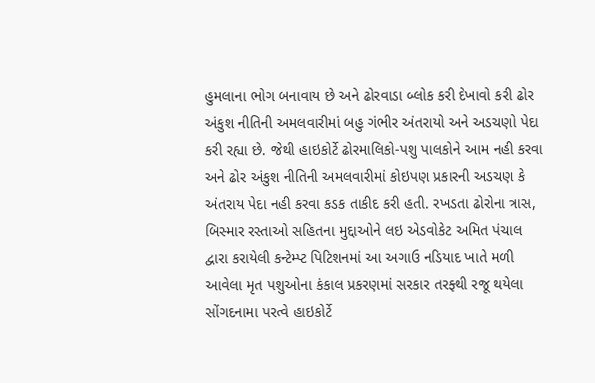હુમલાના ભોગ બનાવાય છે અને ઢોરવાડા બ્લોક કરી દેખાવો કરી ઢોર અંકુશ નીતિની અમલવારીમાં બહુ ગંભીર અંતરાયો અને અડચણો પેદા કરી રહ્યા છે. જેથી હાઇકોર્ટે ઢોરમાલિકો-પશુ પાલકોને આમ નહી કરવા અને ઢોર અંકુશ નીતિની અમલવારીમાં કોઇપણ પ્રકારની અડચણ કે અંતરાય પેદા નહી કરવા કડક તાકીદ કરી હતી. રખડતા ઢોરોના ત્રાસ, બિસ્માર રસ્તાઓ સહિતના મુદ્દાઓને લઇ એડવોકેટ અમિત પંચાલ દ્વારા કરાયેલી કન્ટેમ્પ્ટ પિટિશનમાં આ અગાઉ નડિયાદ ખાતે મળી આવેલા મૃત પશુઓના કંકાલ પ્રકરણમાં સરકાર તરફ્થી રજૂ થયેલા સોંગદનામા પરત્વે હાઇકોર્ટે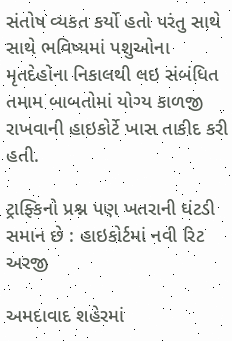સંતોષ વ્યકત કર્યો હતો પરંતુ સાથે સાથે ભવિષ્યમાં પશુઓના મૃતદેહોના નિકાલથી લઇ સંબંધિત તમામ બાબતોમાં યોગ્ય કાળજી રાખવાની હાઇકોર્ટે ખાસ તાકીદ કરી હતી.

ટ્રાફ્કિનો પ્રશ્ન પણ ખતરાની ઘંટડી સમાન છે : હાઇકોર્ટમાં નવી રિટ અરજી

અમદાવાદ શહેરમાં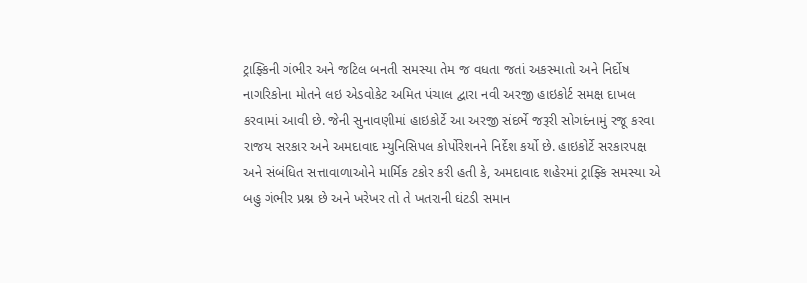ટ્રાફ્કિની ગંભીર અને જટિલ બનતી સમસ્યા તેમ જ વધતા જતાં અકસ્માતો અને નિર્દોષ નાગરિકોના મોતને લઇ એડવોકેટ અમિત પંચાલ દ્વારા નવી અરજી હાઇકોર્ટ સમક્ષ દાખલ કરવામાં આવી છે. જેની સુનાવણીમાં હાઇકોર્ટે આ અરજી સંદર્ભે જરૂરી સોગદંનામું રજૂ કરવા રાજય સરકાર અને અમદાવાદ મ્યુનિસિપલ કોર્પોરેશનને નિર્દેશ કર્યો છે. હાઇકોર્ટે સરકારપક્ષ અને સંબંધિત સત્તાવાળાઓને માર્મિક ટકોર કરી હતી કે, અમદાવાદ શહેરમાં ટ્રાફ્કિ સમસ્યા એ બહુ ગંભીર પ્રશ્ન છે અને ખરેખર તો તે ખતરાની ઘંટડી સમાન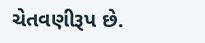ચેતવણીરૂપ છે.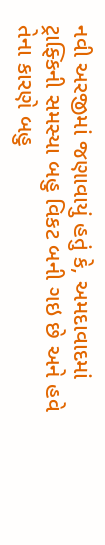નવી અરજીમાં જણાવાયું હતું કે, અમદાવાદમાં ટ્રાફ્કિની સમસ્યા બહુ વિકટ બની ગઇ છે અને હવે તેના કારણે બહુ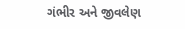ગંભીર અને જીવલેણ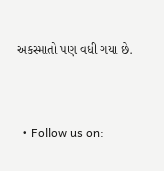અકસ્માતો પણ વધી ગયા છે.


  • Follow us on: